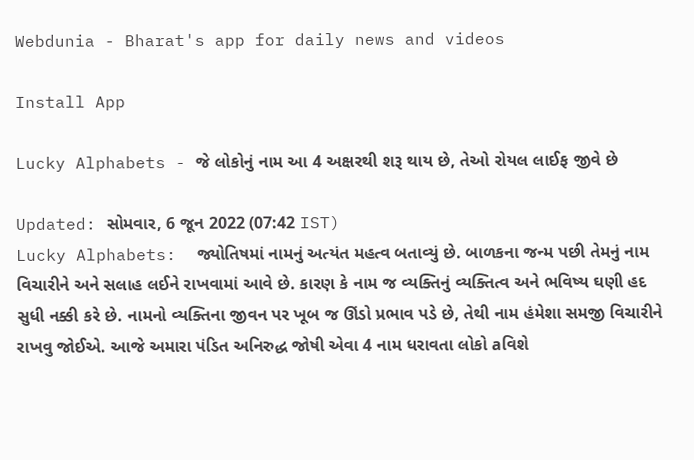Webdunia - Bharat's app for daily news and videos

Install App

Lucky Alphabets - જે લોકોનું નામ આ 4 અક્ષરથી શરૂ થાય છે, તેઓ રોયલ લાઈફ જીવે છે

Updated: સોમવાર, 6 જૂન 2022 (07:42 IST)
Lucky Alphabets:  જ્યોતિષમાં નામનું અત્યંત મહત્વ બતાવ્યું છે. બાળકના જન્મ પછી તેમનું નામ વિચારીને અને સલાહ લઈને રાખવામાં આવે છે. કારણ કે નામ જ વ્યક્તિનું વ્યક્તિત્વ અને ભવિષ્ય ઘણી હદ સુધી નક્કી કરે છે. નામનો વ્યક્તિના જીવન પર ખૂબ જ ઊંડો પ્રભાવ પડે છે, તેથી નામ હંમેશા સમજી વિચારીને રાખવુ જોઈએ. આજે અમારા પંડિત અનિરુદ્ધ જોષી એવા 4 નામ ધરાવતા લોકો aવિશે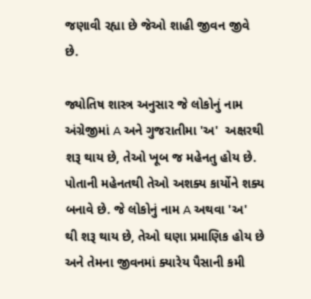જણાવી રહ્યા છે જેઓ શાહી જીવન જીવે છે.

જ્યોતિષ શાસ્ત્ર અનુસાર જે લોકોનું નામ અંગ્રેજીમાં A અને ગુજરાતીમા 'અ'  અક્ષરથી શરૂ થાય છે, તેઓ ખૂબ જ મહેનતુ હોય છે. પોતાની મહેનતથી તેઓ અશક્ય કાર્યોને શક્ય બનાવે છે. જે લોકોનું નામ A અથવા 'અ'  થી શરૂ થાય છે, તેઓ ઘણા પ્રમાણિક હોય છે અને તેમના જીવનમાં ક્યારેય પૈસાની કમી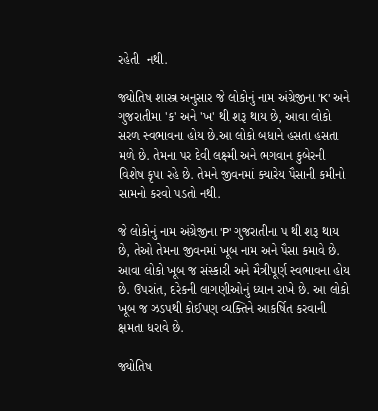રહેતી  નથી.

જ્યોતિષ શાસ્ત્ર અનુસાર જે લોકોનું નામ અંગ્રેજીના 'K' અને ગુજરાતીમા 'ક' અને 'ખ' થી શરૂ થાય છે, આવા લોકો સરળ સ્વભાવના હોય છે.આ લોકો બધાને હસતા હસતા મળે છે. તેમના પર દેવી લક્ષ્મી અને ભગવાન કુબેરની વિશેષ કૃપા રહે છે. તેમને જીવનમાં ક્યારેય પૈસાની કમીનો સામનો કરવો પડતો નથી.

જે લોકોનું નામ અંગ્રેજીના 'P' ગુજરાતીના પ થી શરૂ થાય છે, તેઓ તેમના જીવનમાં ખૂબ નામ અને પૈસા કમાવે છે. આવા લોકો ખૂબ જ સંસ્કારી અને મૈત્રીપૂર્ણ સ્વભાવના હોય છે. ઉપરાંત, દરેકની લાગણીઓનું ધ્યાન રાખે છે. આ લોકો ખૂબ જ ઝડપથી કોઈપણ વ્યક્તિને આકર્ષિત કરવાની ક્ષમતા ધરાવે છે.

જ્યોતિષ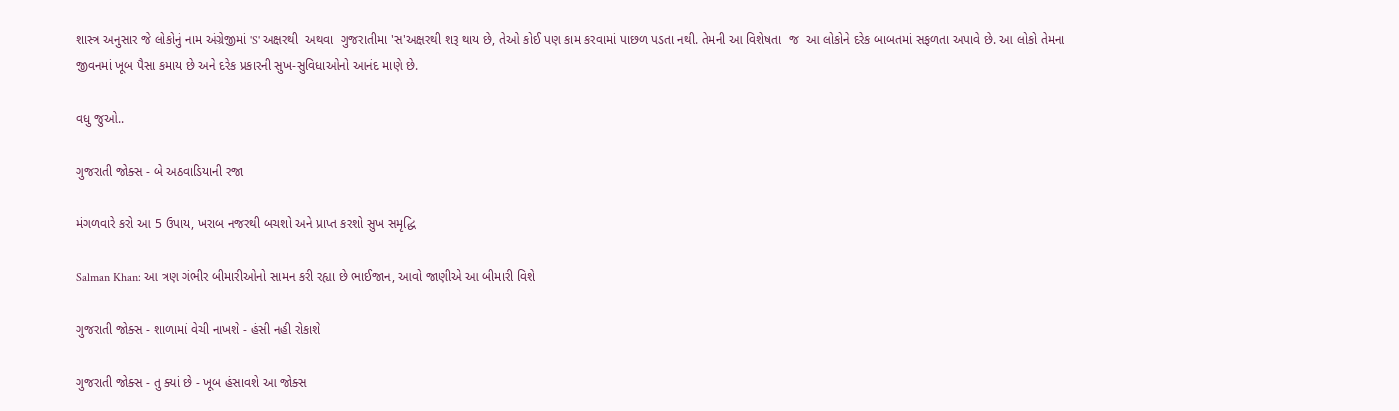શાસ્ત્ર અનુસાર જે લોકોનું નામ અંગ્રેજીમાં 'S' અક્ષરથી  અથવા  ગુજરાતીમા 'સ'અક્ષરથી શરૂ થાય છે, તેઓ કોઈ પણ કામ કરવામાં પાછળ પડતા નથી. તેમની આ વિશેષતા  જ  આ લોકોને દરેક બાબતમાં સફળતા અપાવે છે. આ લોકો તેમના જીવનમાં ખૂબ પૈસા કમાય છે અને દરેક પ્રકારની સુખ-સુવિધાઓનો આનંદ માણે છે.

વધુ જુઓ..

ગુજરાતી જોક્સ - બે અઠવાડિયાની રજા

મંગળવારે કરો આ 5 ઉપાય, ખરાબ નજરથી બચશો અને પ્રાપ્ત કરશો સુખ સમૃદ્ધિ

Salman Khan: આ ત્રણ ગંભીર બીમારીઓનો સામન કરી રહ્યા છે ભાઈજાન, આવો જાણીએ આ બીમારી વિશે

ગુજરાતી જોક્સ - શાળામાં વેચી નાખશે - હંસી નહી રોકાશે

ગુજરાતી જોક્સ - તુ ક્યાં છે - ખૂબ હંસાવશે આ જોક્સ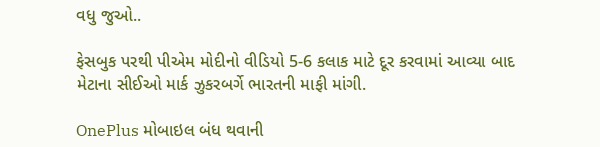વધુ જુઓ..

ફેસબુક પરથી પીએમ મોદીનો વીડિયો 5-6 કલાક માટે દૂર કરવામાં આવ્યા બાદ મેટાના સીઈઓ માર્ક ઝુકરબર્ગે ભારતની માફી માંગી.

OnePlus મોબાઇલ બંધ થવાની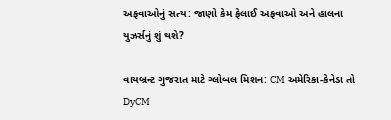અફવાઓનું સત્ય: જાણો કેમ ફેલાઈ અફવાઓ અને હાલના યુઝર્સનું શું થશે?

વાયબ્રન્ટ ગુજરાત માટે ગ્લોબલ મિશન: CM અમેરિકા-કેનેડા તો DyCM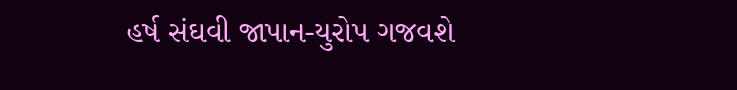હર્ષ સંઘવી જાપાન-યુરોપ ગજવશે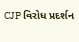CJP વિરોધ પ્રદર્શન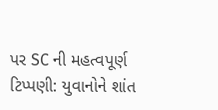પર SC ની મહત્વપૂર્ણ ટિપ્પણી: યુવાનોને શાંત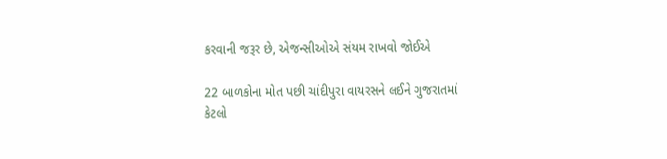કરવાની જરૂર છે, એજન્સીઓએ સંયમ રાખવો જોઈએ

22 બાળકોના મોત પછી ચાંદીપુરા વાયરસને લઈને ગુજરાતમાં કેટલો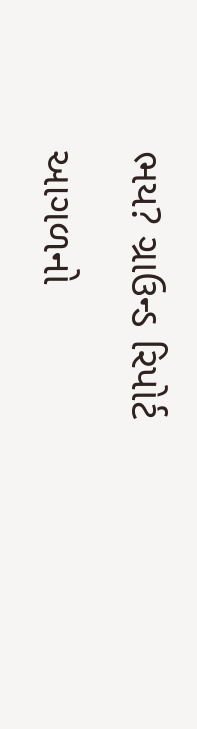ભય? ગ્રાઉન્ડ રિપોર્ટ

આગળનો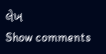લેખ
Show comments